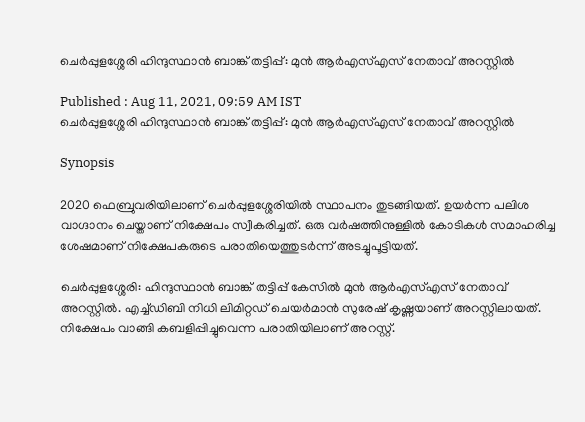ചെര്‍പ്പുളശ്ശേരി ഹിന്ദുസ്ഥാന്‍ ബാങ്ക് തട്ടിപ്പ്: മുന്‍ ആര്‍എസ്എസ് നേതാവ് അറസ്റ്റില്‍

Published : Aug 11, 2021, 09:59 AM IST
ചെര്‍പ്പുളശ്ശേരി ഹിന്ദുസ്ഥാന്‍ ബാങ്ക് തട്ടിപ്പ്: മുന്‍ ആര്‍എസ്എസ് നേതാവ് അറസ്റ്റില്‍

Synopsis

2020 ഫെബ്രുവരിയിലാണ് ചെര്‍പ്പുളശ്ശേരിയില്‍ സ്ഥാപനം തുടങ്ങിയത്. ഉയര്‍ന്ന പലിശ വാഗ്ദാനം ചെയ്താണ് നിക്ഷേപം സ്വീകരിച്ചത്. ഒരു വര്‍ഷത്തിനുള്ളില്‍ കോടികള്‍ സമാഹരിച്ച ശേഷമാണ് നിക്ഷേപകരുടെ പരാതിയെത്തുടര്‍ന്ന് അടച്ചുപൂട്ടിയത്.

ചെര്‍പ്പുളശ്ശേരി: ഹിന്ദുസ്ഥാന്‍ ബാങ്ക് തട്ടിപ്പ് കേസില്‍ മുന്‍ ആര്‍എസ്എസ് നേതാവ് അറസ്റ്റില്‍. എച്ച്ഡിബി നിധി ലിമിറ്റഡ് ചെയര്‍മാന്‍ സുരേഷ് കൃഷ്ണയാണ് അറസ്റ്റിലായത്. നിക്ഷേപം വാങ്ങി കബളിപ്പിച്ചുവെന്ന പരാതിയിലാണ് അറസ്റ്റ്.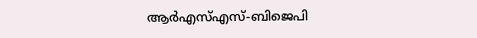ആര്‍എസ്എസ്-ബിജെപി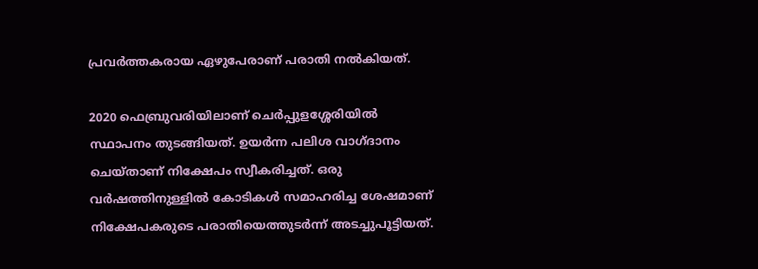പ്രവര്‍ത്തകരായ ഏഴുപേരാണ് പരാതി നല്‍കിയത്.

2020 ഫെബ്രുവരിയിലാണ് ചെര്‍പ്പുളശ്ശേരിയില്‍ സ്ഥാപനം തുടങ്ങിയത്. ഉയര്‍ന്ന പലിശ വാഗ്ദാനം ചെയ്താണ് നിക്ഷേപം സ്വീകരിച്ചത്. ഒരു വര്‍ഷത്തിനുള്ളില്‍ കോടികള്‍ സമാഹരിച്ച ശേഷമാണ് നിക്ഷേപകരുടെ പരാതിയെത്തുടര്‍ന്ന് അടച്ചുപൂട്ടിയത്.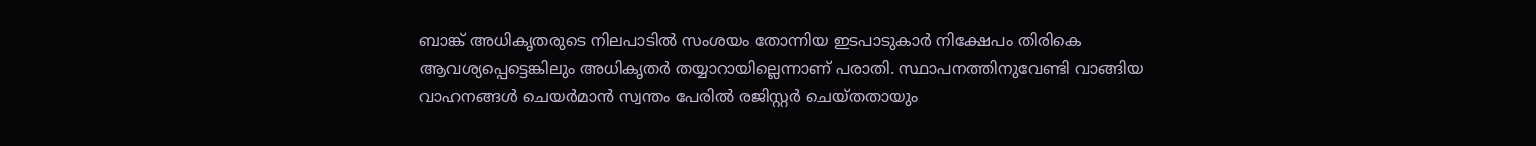ബാങ്ക് അധികൃതരുടെ നിലപാടില്‍ സംശയം തോന്നിയ ഇടപാടുകാര്‍ നിക്ഷേപം തിരികെ ആവശ്യപ്പെട്ടെങ്കിലും അധികൃതര്‍ തയ്യാറായില്ലെന്നാണ് പരാതി. സ്ഥാപനത്തിനുവേണ്ടി വാങ്ങിയ വാഹനങ്ങള്‍ ചെയര്‍മാന്‍ സ്വന്തം പേരില്‍ രജിസ്റ്റര്‍ ചെയ്തതായും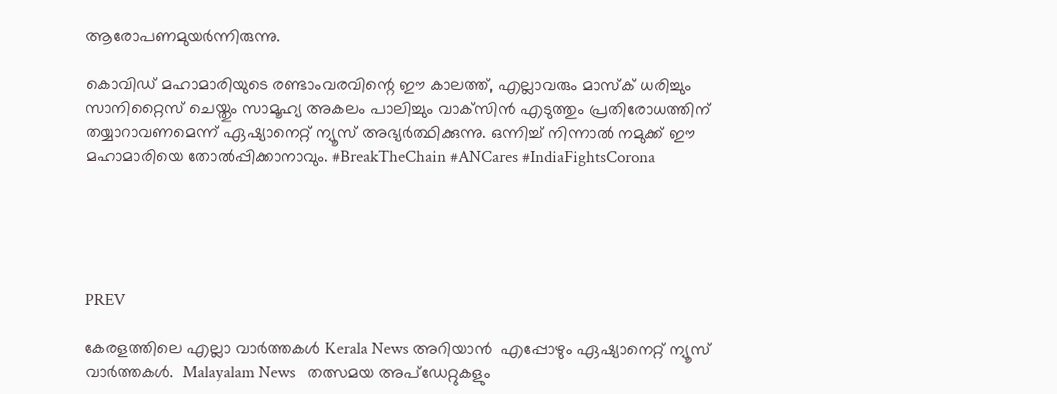ആരോപണമുയര്‍ന്നിരുന്നു.

കൊവിഡ് മഹാമാരിയുടെ രണ്ടാംവരവിന്റെ ഈ കാലത്ത്, എല്ലാവരും മാസ്‌ക് ധരിച്ചും സാനിറ്റൈസ് ചെയ്തും സാമൂഹ്യ അകലം പാലിച്ചും വാക്‌സിന്‍ എടുത്തും പ്രതിരോധത്തിന് തയ്യാറാവണമെന്ന് ഏഷ്യാനെറ്റ് ന്യൂസ് അഭ്യര്‍ത്ഥിക്കുന്നു. ഒന്നിച്ച് നിന്നാല്‍ നമുക്ക് ഈ മഹാമാരിയെ തോല്‍പ്പിക്കാനാവും. #BreakTheChain #ANCares #IndiaFightsCorona





PREV

കേരളത്തിലെ എല്ലാ വാർത്തകൾ Kerala News അറിയാൻ  എപ്പോഴും ഏഷ്യാനെറ്റ് ന്യൂസ് വാർത്തകൾ.  Malayalam News   തത്സമയ അപ്‌ഡേറ്റുകളും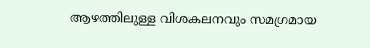ആഴത്തിലുള്ള വിശകലനവും സമഗ്രമായ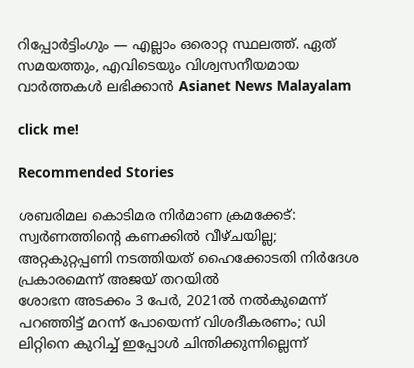റിപ്പോർട്ടിംഗും — എല്ലാം ഒരൊറ്റ സ്ഥലത്ത്. ഏത് സമയത്തും, എവിടെയും വിശ്വസനീയമായ വാർത്തകൾ ലഭിക്കാൻ Asianet News Malayalam

click me!

Recommended Stories

ശബരിമല കൊടിമര നിർമാണ ക്രമക്കേട്: സ്വർണത്തിന്റെ കണക്കിൽ വീഴ്ചയില്ല; അറ്റകുറ്റപ്പണി നടത്തിയത് ഹൈക്കോടതി നിർദേശ പ്രകാരമെന്ന് അജയ് തറയിൽ
ശോഭന അടക്കം 3 പേർ, 2021ൽ നൽകുമെന്ന് പറഞ്ഞിട്ട് മറന്ന് പോയെന്ന് വിശദീകരണം; ഡി ലിറ്റിനെ കുറിച്ച് ഇപ്പോൾ ചിന്തിക്കുന്നില്ലെന്ന്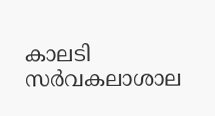കാലടി സ‍ർവകലാശാല